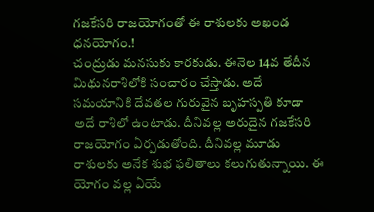గజకేసరి రాజయోగంతో ఈ రాశులకు అఖండ ధనయోగం.!
చంద్రుడు మనసుకు కారకుడు. ఈనెల 14వ తేదీన మిథునరాశిలోకి సంచారం చేస్తాడు. అదే సమయానికి దేవతల గురువైన బృహస్పతి కూడా అదే రాశిలో ఉంటాడు. దీనివల్ల అరుదైన గజకేసరి రాజయోగం ఏర్పడుతోంది. దీనివల్ల మూడు రాశులకు అనేక శుభ ఫలితాలు కలుగుతున్నాయి. ఈ యోగం వల్ల ఏయే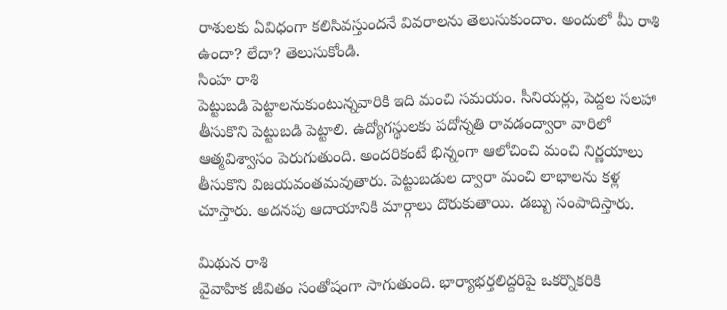రాశులకు ఏవిధంగా కలిసివస్తుందనే వివరాలను తెలుసుకుందాం. అందులో మీ రాశి ఉందా? లేదా? తెలుసుకోండి.
సింహ రాశి
పెట్టుబడి పెట్టాలనుకుంటున్నవారికి ఇది మంచి సమయం. సీనియర్లు, పెద్దల సలహా తీసుకొని పెట్టుబడి పెట్టాలి. ఉద్యోగస్థులకు పదోన్నతి రావడంద్వారా వారిలో ఆత్మవిశ్వాసం పెరుగుతుంది. అందరికంటే భిన్నంగా ఆలోచించి మంచి నిర్ణయాలు తీసుకొని విజయవంతమవుతారు. పెట్టుబడుల ద్వారా మంచి లాభాలను కళ్ల చూస్తారు. అదనపు ఆదాయానికి మార్గాలు దొరుకుతాయి. డబ్బు సంపాదిస్తారు.

మిథున రాశి
వైవాహిక జీవితం సంతోషంగా సాగుతుంది. భార్యాభర్తలిద్దరిపై ఒకర్నొకరికి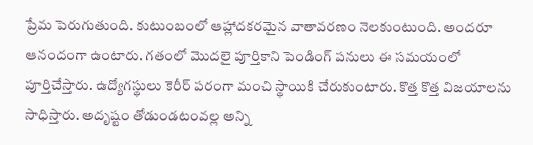ప్రేమ పెరుగుతుంది. కుటుంబంలో ఆహ్లాదకరమైన వాతావరణం నెలకుంటుంది. అందరూ ఆనందంగా ఉంటారు. గతంలో మొదలై పూర్తికాని పెండింగ్ పనులు ఈ సమయంలో పూర్తిచేస్తారు. ఉద్యోగస్థులు కెరీర్ పరంగా మంచి స్థాయికి చేరుకుంటారు. కొత్త కొత్త విజయాలను సాధిస్తారు. అదృష్టం తోడుండటంవల్ల అన్ని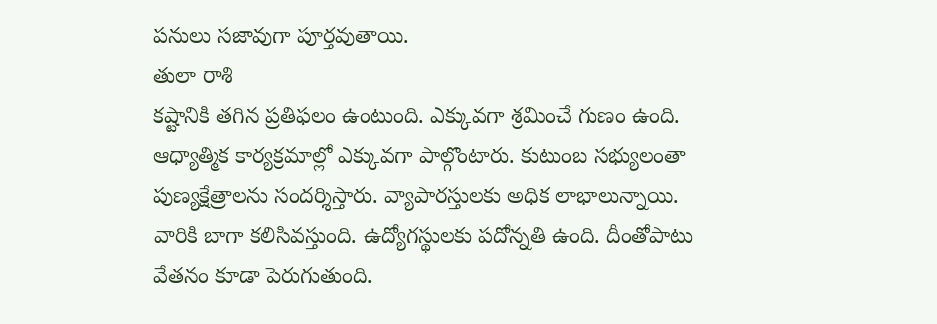పనులు సజావుగా పూర్తవుతాయి.
తులా రాశి
కష్టానికి తగిన ప్రతిఫలం ఉంటుంది. ఎక్కువగా శ్రమించే గుణం ఉంది. ఆధ్యాత్మిక కార్యక్రమాల్లో ఎక్కువగా పాల్గొంటారు. కుటుంబ సభ్యులంతా పుణ్యక్షేత్రాలను సందర్శిస్తారు. వ్యాపారస్తులకు అధిక లాభాలున్నాయి. వారికి బాగా కలిసివస్తుంది. ఉద్యోగస్థులకు పదోన్నతి ఉంది. దీంతోపాటు వేతనం కూడా పెరుగుతుంది.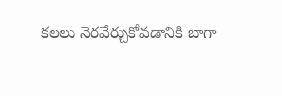కలలు నెరవేర్చుకోవడానికి బాగా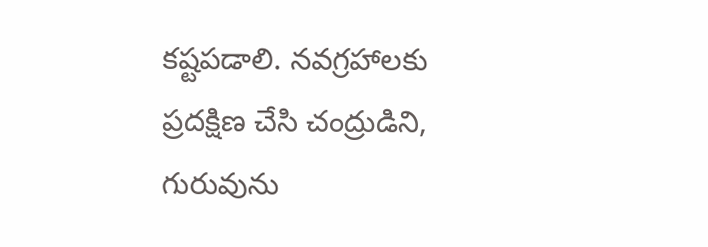కష్టపడాలి. నవగ్రహాలకు ప్రదక్షిణ చేసి చంద్రుడిని, గురువును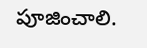పూజించాలి.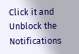Click it and Unblock the Notifications